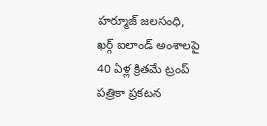హర్మూజ్ జలసంధి, ఖర్గ్ ఐలాండ్ అంశాలపై 40 ఏళ్ల క్రితమే ట్రంప్ పత్రికా ప్రకటన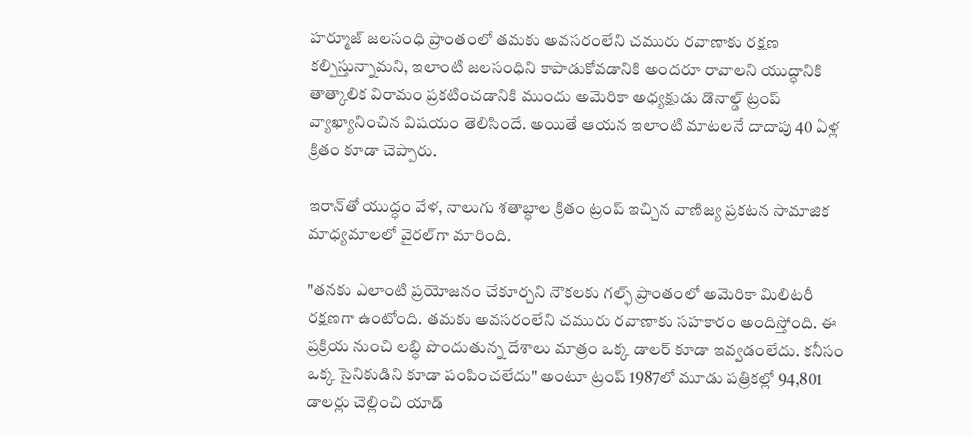హర్మూజ్ జలసంధి ప్రాంతంలో తమకు అవసరంలేని చమురు రవాణాకు రక్షణ కల్పిస్తున్నామని, ఇలాంటి జలసంధిని కాపాడుకోవడానికి అందరూ రావాలని యుద్ధానికి తాత్కాలిక విరామం ప్రకటించడానికి ముందు అమెరికా అధ్యక్షుడు డొనాల్డ్ ట్రంప్ వ్యాఖ్యానించిన విషయం తెలిసిందే. అయితే ఆయన ఇలాంటి మాటలనే దాదాపు 40 ఏళ్ల క్రితం కూడా చెప్పారు.

ఇరాన్‌తో యుద్ధం వేళ, నాలుగు శతాబ్ధాల క్రితం ట్రంప్ ఇచ్చిన వాణిజ్య ప్రకటన సామాజిక మాధ్యమాలలో వైరల్‌గా మారింది.

"తనకు ఎలాంటి ప్రయోజనం చేకూర్చని నౌకలకు గల్ఫ్ ప్రాంతంలో అమెరికా మిలిటరీ రక్షణగా ఉంటోంది. తమకు అవసరంలేని చమురు రవాణాకు సహకారం అందిస్తోంది. ఈ ప్రక్రియ నుంచి లబ్ధి పొందుతున్న దేశాలు మాత్రం ఒక్క డాలర్ కూడా ఇవ్వడంలేదు. కనీసం ఒక్క సైనికుడిని కూడా పంపించలేదు" అంటూ ట్రంప్ 1987లో మూడు పత్రికల్లో 94,801 డాలర్లు చెల్లించి యాడ్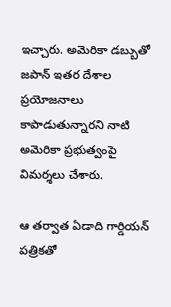ఇచ్చారు. అమెరికా డబ్బుతో జపాన్ ఇతర దేశాల ప్రయోజనాలు కాపాడుతున్నారని నాటి అమెరికా ప్రభుత్వంపై విమర్శలు చేశారు.

ఆ తర్వాత ఏడాది గార్డియన్ పత్రికతో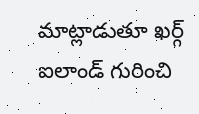మాట్లాడుతూ ఖర్గ్ ఐలాండ్ గురించి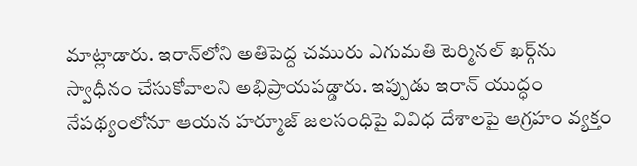మాట్లాడారు. ఇరాన్‌లోని అతిపెద్ద చమురు ఎగుమతి టెర్మినల్ ఖర్గ్‌ను స్వాధీనం చేసుకోవాలని అభిప్రాయపడ్డారు. ఇప్పుడు ఇరాన్ యుద్ధం నేపథ్యంలోనూ ఆయన హర్మూజ్ జలసంధిపై వివిధ దేశాలపై ఆగ్రహం వ్యక్తం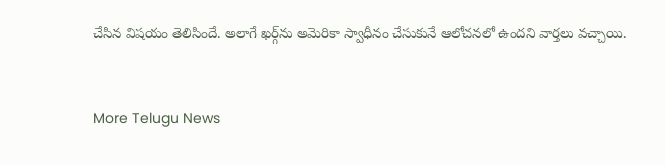చేసిన విషయం తెలిసిందే. అలాగే ఖర్గ్‌ను అమెరికా స్వాధీనం చేసుకునే ఆలోచనలో ఉందని వార్తలు వచ్చాయి.


More Telugu News